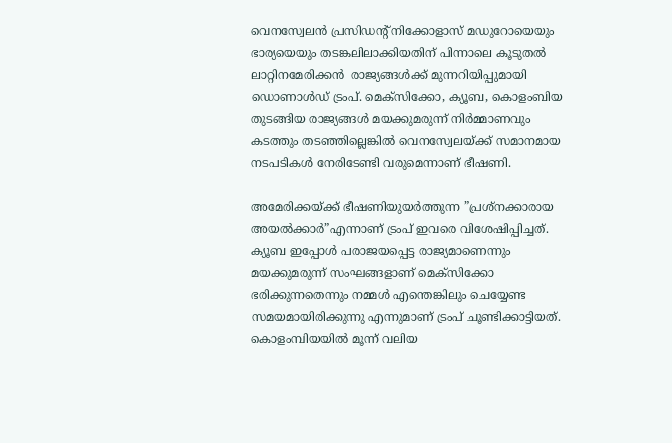വെനസ്വേലന്‍ പ്രസിഡന്റ് നിക്കോളാസ് മഡുറോയെയും ഭാര്യയെയും തടങ്കലിലാക്കിയതിന് പിന്നാലെ കൂടുതല്‍ ലാറ്റിനമേരിക്കന്‍  രാജ്യങ്ങള്‍ക്ക് മുന്നറിയിപ്പുമായി ഡൊണാള്‍ഡ് ട്രംപ്. മെക്‌സിക്കോ, ക്യൂബ, കൊളംബിയ തുടങ്ങിയ രാജ്യങ്ങള്‍ മയക്കുമരുന്ന് നിര്‍മ്മാണവും കടത്തും തടഞ്ഞില്ലെങ്കില്‍ വെനസ്വേലയ്ക്ക് സമാനമായ നടപടികള്‍ നേരിടേണ്ടി വരുമെന്നാണ് ഭീഷണി.

അമേരിക്കയ്ക്ക് ഭീഷണിയുയര്‍ത്തുന്ന ”പ്രശ്‌നക്കാരായ അയല്‍ക്കാര്‍”എന്നാണ് ട്രംപ് ഇവരെ വിശേഷിപ്പിച്ചത്. ക്യൂബ ഇപ്പോള്‍ പരാജയപ്പെട്ട രാജ്യമാണെന്നും മയക്കുമരുന്ന് സംഘങ്ങളാണ് മെക്‌സിക്കോ ഭരിക്കുന്നതെന്നും നമ്മള്‍ എന്തെങ്കിലും ചെയ്യേണ്ട സമയമായിരിക്കുന്നു എന്നുമാണ് ട്രംപ് ചൂണ്ടിക്കാട്ടിയത്. കൊളംമ്പിയയില്‍ മൂന്ന് വലിയ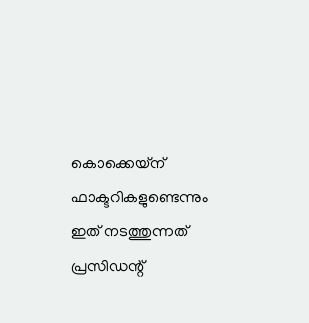കൊക്കെയ്‌ന് ഫാക്ടറികളുണ്ടെന്നും ഇത് നടത്തുന്നത് പ്രസിഡന്റ്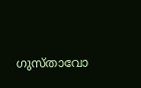ഗുസ്താവോ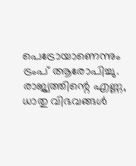പെട്രോയാണെന്നും ട്രംപ് ആരോപിച്ചു. രാജ്യത്തിന്റെ എണ്ണ, ധാതു വിഭവങ്ങള്‍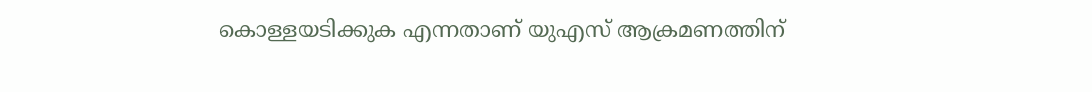കൊള്ളയടിക്കുക എന്നതാണ് യുഎസ് ആക്രമണത്തിന്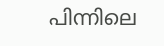പിന്നിലെ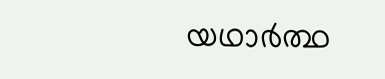യഥാര്‍ത്ഥ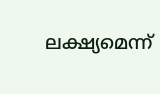ലക്ഷ്യമെന്ന്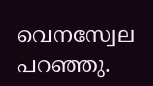വെനസ്വേല പറഞ്ഞു.